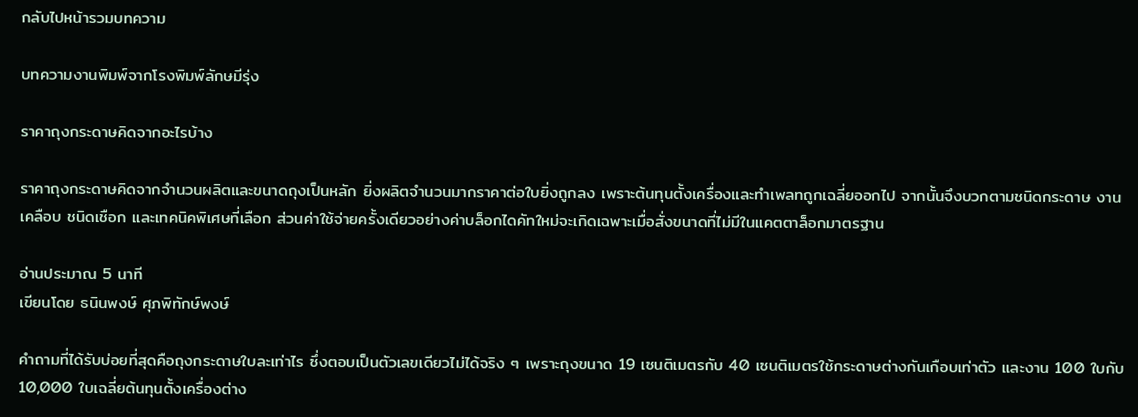กลับไปหน้ารวมบทความ

บทความงานพิมพ์จากโรงพิมพ์ลักษมีรุ่ง

ราคาถุงกระดาษคิดจากอะไรบ้าง

ราคาถุงกระดาษคิดจากจำนวนผลิตและขนาดถุงเป็นหลัก ยิ่งผลิตจำนวนมากราคาต่อใบยิ่งถูกลง เพราะต้นทุนตั้งเครื่องและทำเพลทถูกเฉลี่ยออกไป จากนั้นจึงบวกตามชนิดกระดาษ งานเคลือบ ชนิดเชือก และเทคนิคพิเศษที่เลือก ส่วนค่าใช้จ่ายครั้งเดียวอย่างค่าบล็อกไดคัทใหม่จะเกิดเฉพาะเมื่อสั่งขนาดที่ไม่มีในแคตตาล็อกมาตรฐาน

อ่านประมาณ 5 นาที
เขียนโดย ธนินพงษ์ ศุภพิทักษ์พงษ์

คำถามที่ได้รับบ่อยที่สุดคือถุงกระดาษใบละเท่าไร ซึ่งตอบเป็นตัวเลขเดียวไม่ได้จริง ๆ เพราะถุงขนาด 19 เซนติเมตรกับ 40 เซนติเมตรใช้กระดาษต่างกันเกือบเท่าตัว และงาน 100 ใบกับ 10,000 ใบเฉลี่ยต้นทุนตั้งเครื่องต่าง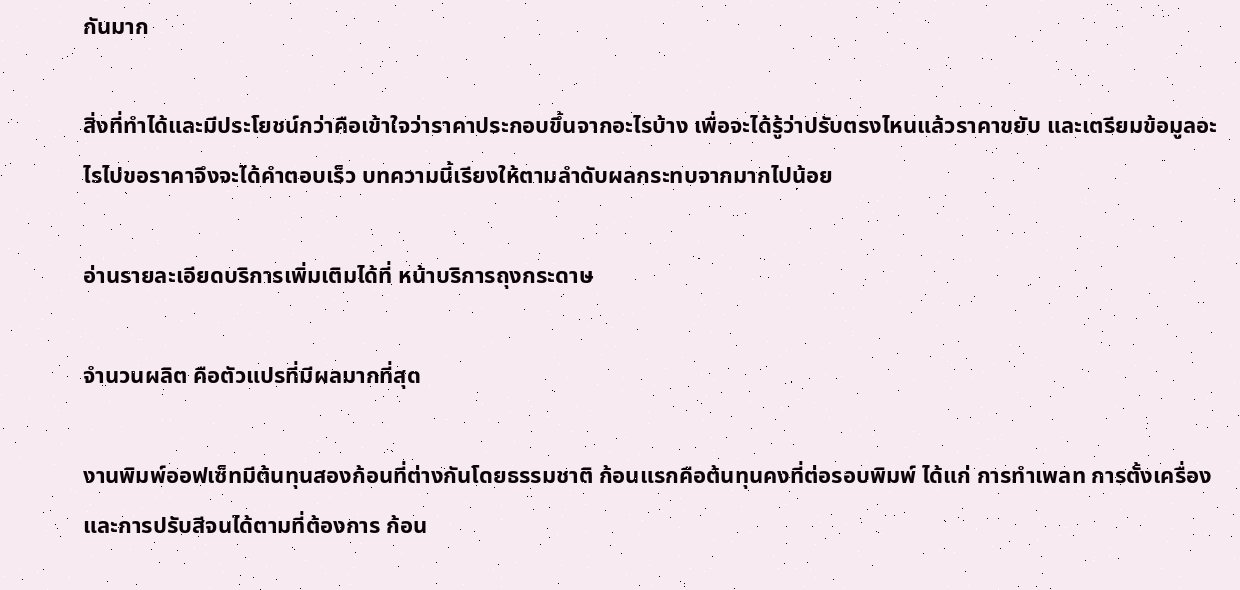กันมาก

สิ่งที่ทำได้และมีประโยชน์กว่าคือเข้าใจว่าราคาประกอบขึ้นจากอะไรบ้าง เพื่อจะได้รู้ว่าปรับตรงไหนแล้วราคาขยับ และเตรียมข้อมูลอะไรไปขอราคาจึงจะได้คำตอบเร็ว บทความนี้เรียงให้ตามลำดับผลกระทบจากมากไปน้อย

อ่านรายละเอียดบริการเพิ่มเติมได้ที่ หน้าบริการถุงกระดาษ

จำนวนผลิต คือตัวแปรที่มีผลมากที่สุด

งานพิมพ์ออฟเซ็ทมีต้นทุนสองก้อนที่ต่างกันโดยธรรมชาติ ก้อนแรกคือต้นทุนคงที่ต่อรอบพิมพ์ ได้แก่ การทำเพลท การตั้งเครื่อง และการปรับสีจนได้ตามที่ต้องการ ก้อน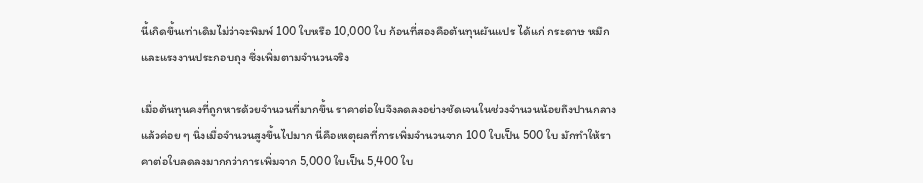นี้เกิดขึ้นเท่าเดิมไม่ว่าจะพิมพ์ 100 ใบหรือ 10,000 ใบ ก้อนที่สองคือต้นทุนผันแปร ได้แก่ กระดาษ หมึก และแรงงานประกอบถุง ซึ่งเพิ่มตามจำนวนจริง

เมื่อต้นทุนคงที่ถูกหารด้วยจำนวนที่มากขึ้น ราคาต่อใบจึงลดลงอย่างชัดเจนในช่วงจำนวนน้อยถึงปานกลาง แล้วค่อย ๆ นิ่งเมื่อจำนวนสูงขึ้นไปมาก นี่คือเหตุผลที่การเพิ่มจำนวนจาก 100 ใบเป็น 500 ใบ มักทำให้ราคาต่อใบลดลงมากกว่าการเพิ่มจาก 5,000 ใบเป็น 5,400 ใบ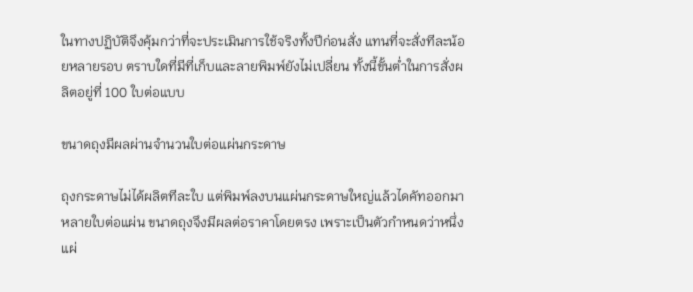ในทางปฏิบัติจึงคุ้มกว่าที่จะประเมินการใช้จริงทั้งปีก่อนสั่ง แทนที่จะสั่งทีละน้อยหลายรอบ ตราบใดที่มีที่เก็บและลายพิมพ์ยังไม่เปลี่ยน ทั้งนี้ขั้นต่ำในการสั่งผลิตอยู่ที่ 100 ใบต่อแบบ

ขนาดถุงมีผลผ่านจำนวนใบต่อแผ่นกระดาษ

ถุงกระดาษไม่ได้ผลิตทีละใบ แต่พิมพ์ลงบนแผ่นกระดาษใหญ่แล้วไดคัทออกมาหลายใบต่อแผ่น ขนาดถุงจึงมีผลต่อราคาโดยตรง เพราะเป็นตัวกำหนดว่าหนึ่งแผ่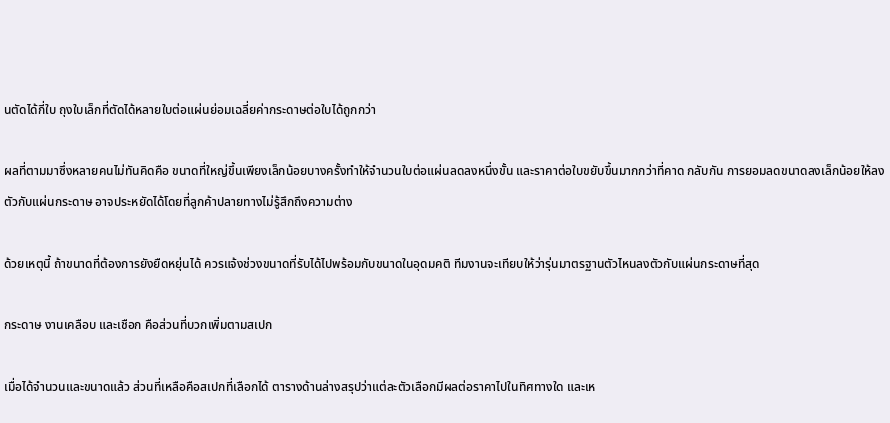นตัดได้กี่ใบ ถุงใบเล็กที่ตัดได้หลายใบต่อแผ่นย่อมเฉลี่ยค่ากระดาษต่อใบได้ถูกกว่า

ผลที่ตามมาซึ่งหลายคนไม่ทันคิดคือ ขนาดที่ใหญ่ขึ้นเพียงเล็กน้อยบางครั้งทำให้จำนวนใบต่อแผ่นลดลงหนึ่งขั้น และราคาต่อใบขยับขึ้นมากกว่าที่คาด กลับกัน การยอมลดขนาดลงเล็กน้อยให้ลงตัวกับแผ่นกระดาษ อาจประหยัดได้โดยที่ลูกค้าปลายทางไม่รู้สึกถึงความต่าง

ด้วยเหตุนี้ ถ้าขนาดที่ต้องการยังยืดหยุ่นได้ ควรแจ้งช่วงขนาดที่รับได้ไปพร้อมกับขนาดในอุดมคติ ทีมงานจะเทียบให้ว่ารุ่นมาตรฐานตัวไหนลงตัวกับแผ่นกระดาษที่สุด

กระดาษ งานเคลือบ และเชือก คือส่วนที่บวกเพิ่มตามสเปก

เมื่อได้จำนวนและขนาดแล้ว ส่วนที่เหลือคือสเปกที่เลือกได้ ตารางด้านล่างสรุปว่าแต่ละตัวเลือกมีผลต่อราคาไปในทิศทางใด และเห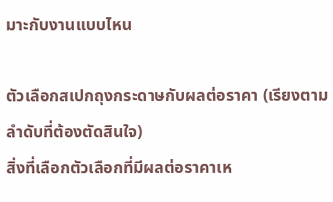มาะกับงานแบบไหน

ตัวเลือกสเปกถุงกระดาษกับผลต่อราคา (เรียงตามลำดับที่ต้องตัดสินใจ)
สิ่งที่เลือกตัวเลือกที่มีผลต่อราคาเห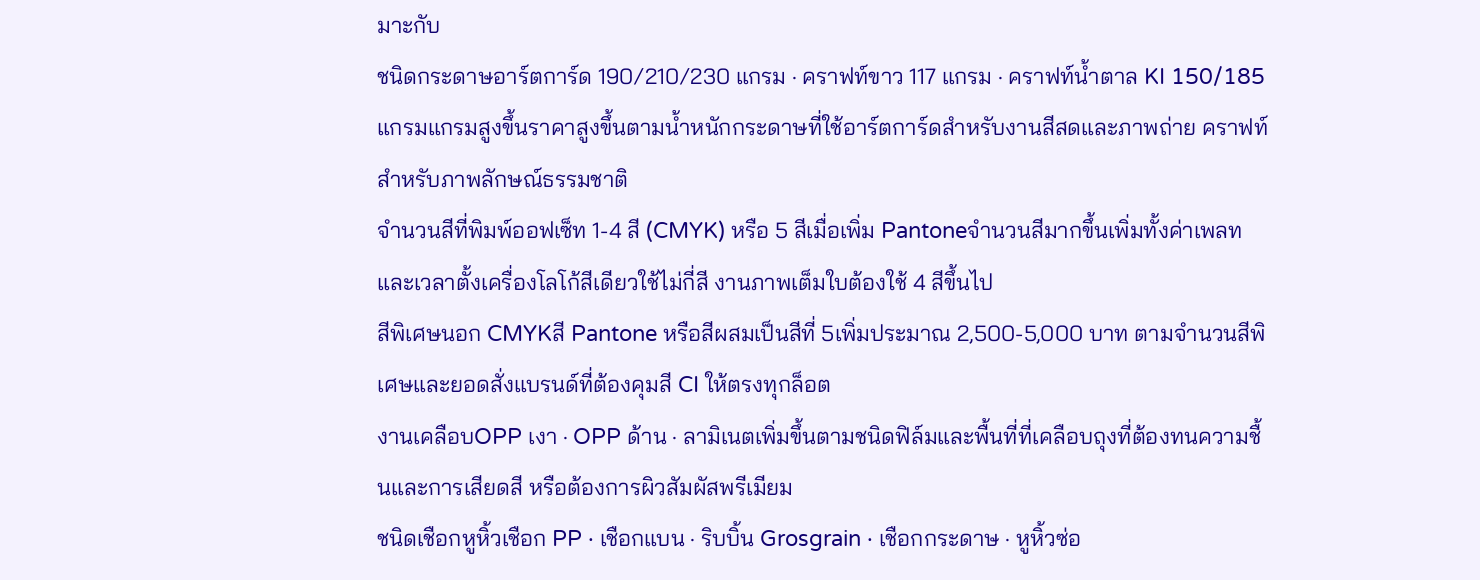มาะกับ
ชนิดกระดาษอาร์ตการ์ด 190/210/230 แกรม · คราฟท์ขาว 117 แกรม · คราฟท์น้ำตาล KI 150/185 แกรมแกรมสูงขึ้นราคาสูงขึ้นตามน้ำหนักกระดาษที่ใช้อาร์ตการ์ดสำหรับงานสีสดและภาพถ่าย คราฟท์สำหรับภาพลักษณ์ธรรมชาติ
จำนวนสีที่พิมพ์ออฟเซ็ท 1-4 สี (CMYK) หรือ 5 สีเมื่อเพิ่ม Pantoneจำนวนสีมากขึ้นเพิ่มทั้งค่าเพลทและเวลาตั้งเครื่องโลโก้สีเดียวใช้ไม่กี่สี งานภาพเต็มใบต้องใช้ 4 สีขึ้นไป
สีพิเศษนอก CMYKสี Pantone หรือสีผสมเป็นสีที่ 5เพิ่มประมาณ 2,500-5,000 บาท ตามจำนวนสีพิเศษและยอดสั่งแบรนด์ที่ต้องคุมสี CI ให้ตรงทุกล็อต
งานเคลือบOPP เงา · OPP ด้าน · ลามิเนตเพิ่มขึ้นตามชนิดฟิล์มและพื้นที่ที่เคลือบถุงที่ต้องทนความชื้นและการเสียดสี หรือต้องการผิวสัมผัสพรีเมียม
ชนิดเชือกหูหิ้วเชือก PP · เชือกแบน · ริบบิ้น Grosgrain · เชือกกระดาษ · หูหิ้วซ่อ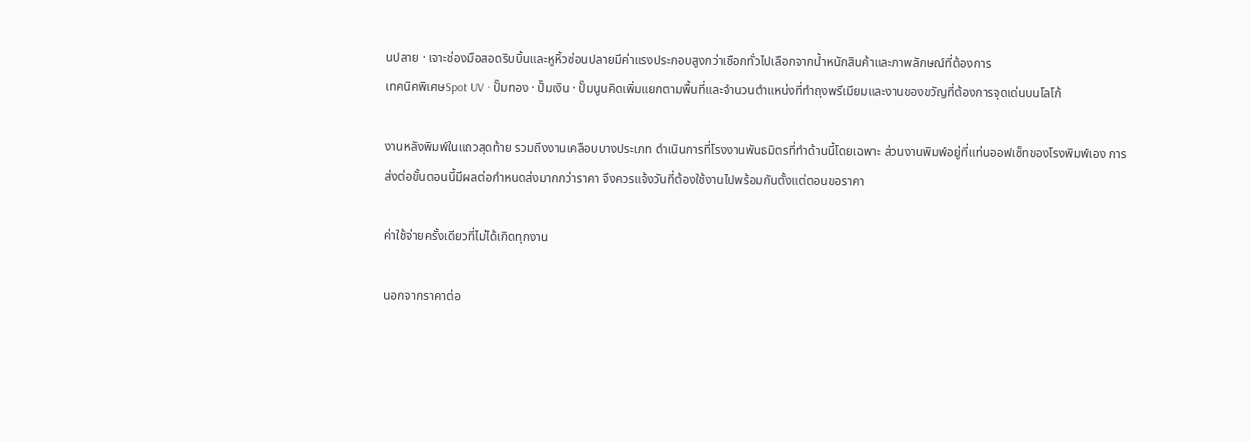นปลาย · เจาะช่องมือสอดริบบิ้นและหูหิ้วซ่อนปลายมีค่าแรงประกอบสูงกว่าเชือกทั่วไปเลือกจากน้ำหนักสินค้าและภาพลักษณ์ที่ต้องการ
เทคนิคพิเศษSpot UV · ปั๊มทอง · ปั๊มเงิน · ปั๊มนูนคิดเพิ่มแยกตามพื้นที่และจำนวนตำแหน่งที่ทำถุงพรีเมียมและงานของขวัญที่ต้องการจุดเด่นบนโลโก้

งานหลังพิมพ์ในแถวสุดท้าย รวมถึงงานเคลือบบางประเภท ดำเนินการที่โรงงานพันธมิตรที่ทำด้านนี้โดยเฉพาะ ส่วนงานพิมพ์อยู่ที่แท่นออฟเซ็ทของโรงพิมพ์เอง การส่งต่อขั้นตอนนี้มีผลต่อกำหนดส่งมากกว่าราคา จึงควรแจ้งวันที่ต้องใช้งานไปพร้อมกันตั้งแต่ตอนขอราคา

ค่าใช้จ่ายครั้งเดียวที่ไม่ได้เกิดทุกงาน

นอกจากราคาต่อ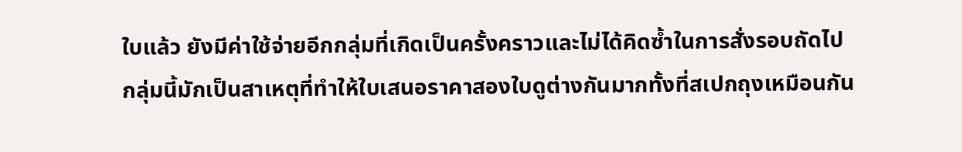ใบแล้ว ยังมีค่าใช้จ่ายอีกกลุ่มที่เกิดเป็นครั้งคราวและไม่ได้คิดซ้ำในการสั่งรอบถัดไป กลุ่มนี้มักเป็นสาเหตุที่ทำให้ใบเสนอราคาสองใบดูต่างกันมากทั้งที่สเปกถุงเหมือนกัน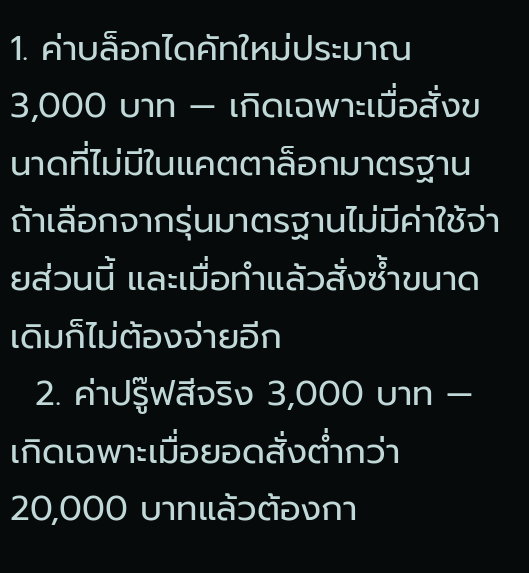1. ค่าบล็อกไดคัทใหม่ประมาณ 3,000 บาท — เกิดเฉพาะเมื่อสั่งขนาดที่ไม่มีในแคตตาล็อกมาตรฐาน ถ้าเลือกจากรุ่นมาตรฐานไม่มีค่าใช้จ่ายส่วนนี้ และเมื่อทำแล้วสั่งซ้ำขนาดเดิมก็ไม่ต้องจ่ายอีก
  2. ค่าปรู๊ฟสีจริง 3,000 บาท — เกิดเฉพาะเมื่อยอดสั่งต่ำกว่า 20,000 บาทแล้วต้องกา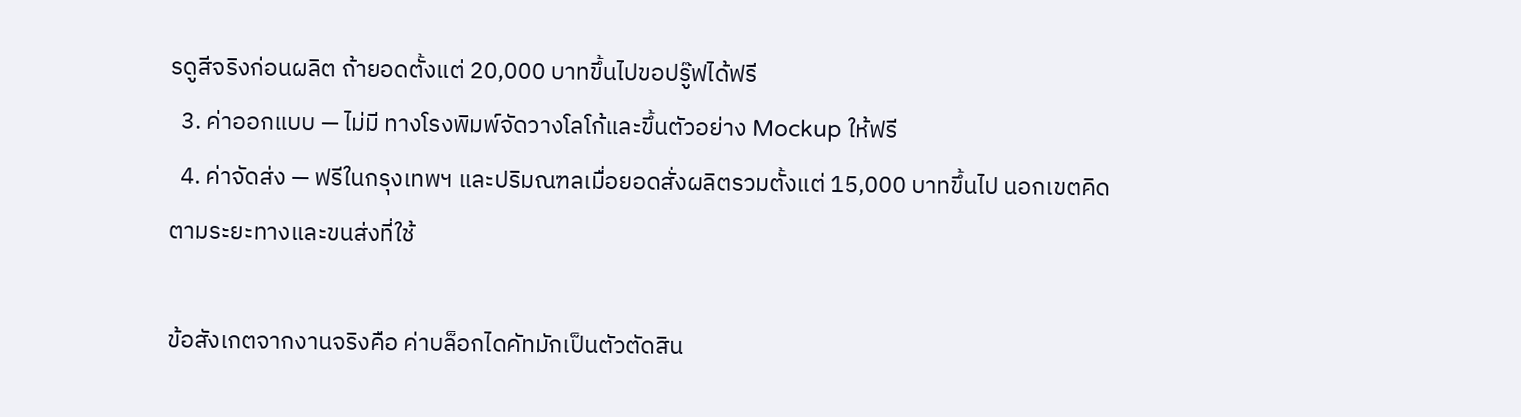รดูสีจริงก่อนผลิต ถ้ายอดตั้งแต่ 20,000 บาทขึ้นไปขอปรู๊ฟได้ฟรี
  3. ค่าออกแบบ — ไม่มี ทางโรงพิมพ์จัดวางโลโก้และขึ้นตัวอย่าง Mockup ให้ฟรี
  4. ค่าจัดส่ง — ฟรีในกรุงเทพฯ และปริมณฑลเมื่อยอดสั่งผลิตรวมตั้งแต่ 15,000 บาทขึ้นไป นอกเขตคิดตามระยะทางและขนส่งที่ใช้

ข้อสังเกตจากงานจริงคือ ค่าบล็อกไดคัทมักเป็นตัวตัดสิน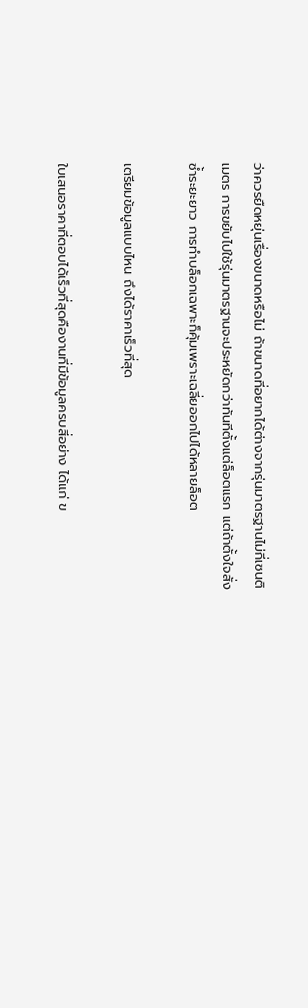ว่าควรยืดหยุ่นเรื่องขนาดหรือไม่ ถ้าขนาดที่อยากได้ต่างจากรุ่นมาตรฐานไม่กี่เซนติเมตร การขยับไปใช้รุ่นมาตรฐานจะประหยัดกว่าทันทีตั้งแต่ล็อตแรก แต่ถ้าตั้งใจสั่งซ้ำระยะยาว การทำบล็อกเฉพาะก็คุ้มเพราะเฉลี่ยออกไปได้หลายล็อต

เตรียมข้อมูลแบบไหน ถึงได้ราคาเร็วที่สุด

ใบเสนอราคาที่ตอบได้เร็วที่สุดคืองานที่มีข้อมูลครบสี่อย่าง ได้แก่ ข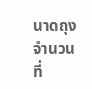นาดถุง จำนวนที่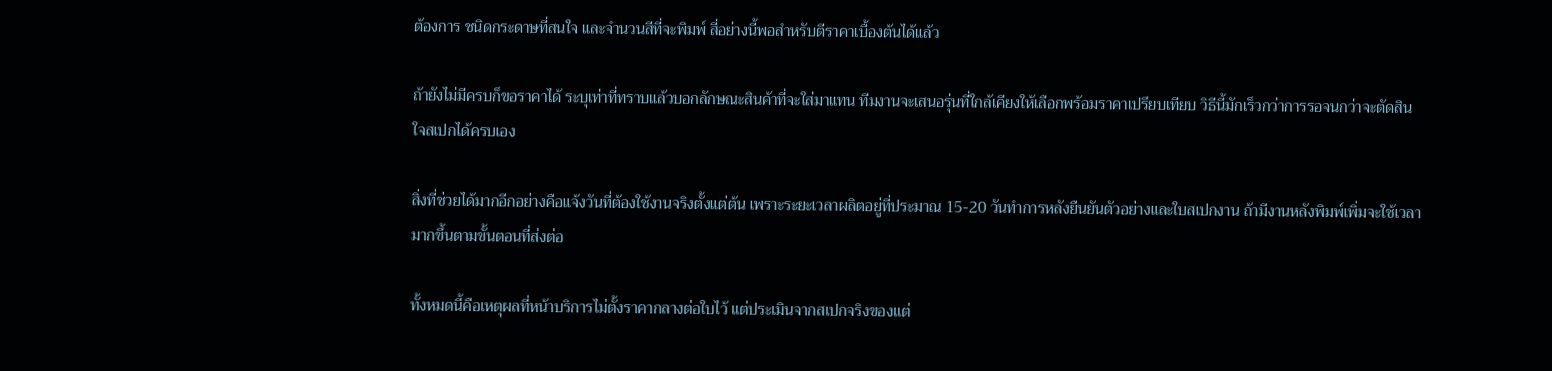ต้องการ ชนิดกระดาษที่สนใจ และจำนวนสีที่จะพิมพ์ สี่อย่างนี้พอสำหรับตีราคาเบื้องต้นได้แล้ว

ถ้ายังไม่มีครบก็ขอราคาได้ ระบุเท่าที่ทราบแล้วบอกลักษณะสินค้าที่จะใส่มาแทน ทีมงานจะเสนอรุ่นที่ใกล้เคียงให้เลือกพร้อมราคาเปรียบเทียบ วิธีนี้มักเร็วกว่าการรอจนกว่าจะตัดสินใจสเปกได้ครบเอง

สิ่งที่ช่วยได้มากอีกอย่างคือแจ้งวันที่ต้องใช้งานจริงตั้งแต่ต้น เพราะระยะเวลาผลิตอยู่ที่ประมาณ 15-20 วันทำการหลังยืนยันตัวอย่างและใบสเปกงาน ถ้ามีงานหลังพิมพ์เพิ่มจะใช้เวลามากขึ้นตามขั้นตอนที่ส่งต่อ

ทั้งหมดนี้คือเหตุผลที่หน้าบริการไม่ตั้งราคากลางต่อใบไว้ แต่ประเมินจากสเปกจริงของแต่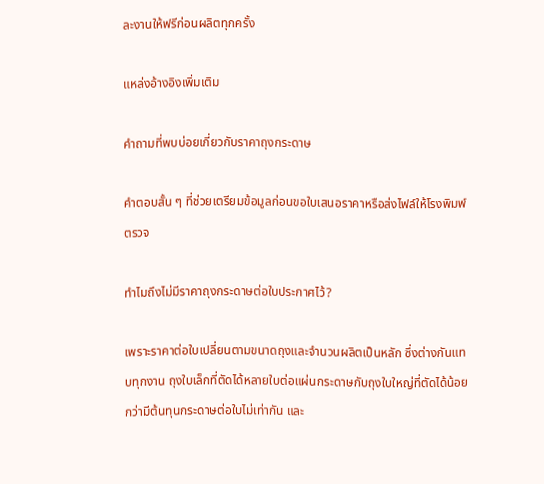ละงานให้ฟรีก่อนผลิตทุกครั้ง

แหล่งอ้างอิงเพิ่มเติม

คำถามที่พบบ่อยเกี่ยวกับราคาถุงกระดาษ

คำตอบสั้น ๆ ที่ช่วยเตรียมข้อมูลก่อนขอใบเสนอราคาหรือส่งไฟล์ให้โรงพิมพ์ตรวจ

ทำไมถึงไม่มีราคาถุงกระดาษต่อใบประกาศไว้?

เพราะราคาต่อใบเปลี่ยนตามขนาดถุงและจำนวนผลิตเป็นหลัก ซึ่งต่างกันแทบทุกงาน ถุงใบเล็กที่ตัดได้หลายใบต่อแผ่นกระดาษกับถุงใบใหญ่ที่ตัดได้น้อยกว่ามีต้นทุนกระดาษต่อใบไม่เท่ากัน และ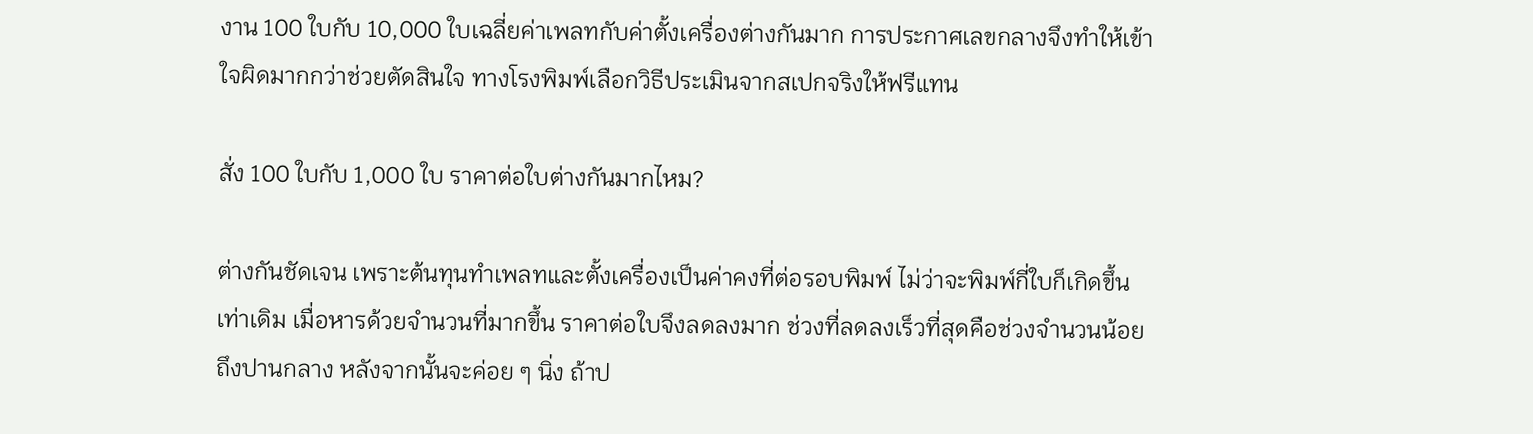งาน 100 ใบกับ 10,000 ใบเฉลี่ยค่าเพลทกับค่าตั้งเครื่องต่างกันมาก การประกาศเลขกลางจึงทำให้เข้าใจผิดมากกว่าช่วยตัดสินใจ ทางโรงพิมพ์เลือกวิธีประเมินจากสเปกจริงให้ฟรีแทน

สั่ง 100 ใบกับ 1,000 ใบ ราคาต่อใบต่างกันมากไหม?

ต่างกันชัดเจน เพราะต้นทุนทำเพลทและตั้งเครื่องเป็นค่าคงที่ต่อรอบพิมพ์ ไม่ว่าจะพิมพ์กี่ใบก็เกิดขึ้นเท่าเดิม เมื่อหารด้วยจำนวนที่มากขึ้น ราคาต่อใบจึงลดลงมาก ช่วงที่ลดลงเร็วที่สุดคือช่วงจำนวนน้อยถึงปานกลาง หลังจากนั้นจะค่อย ๆ นิ่ง ถ้าป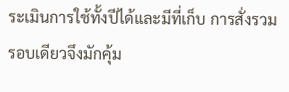ระเมินการใช้ทั้งปีได้และมีที่เก็บ การสั่งรวมรอบเดียวจึงมักคุ้ม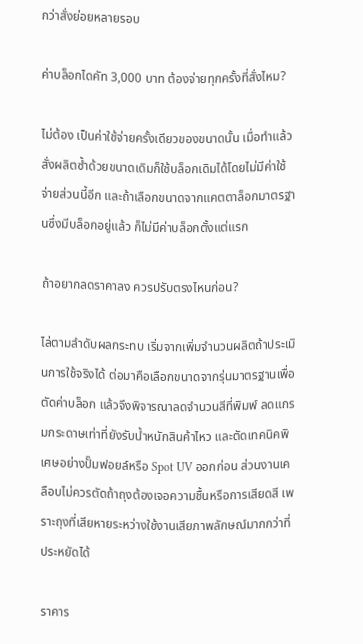กว่าสั่งย่อยหลายรอบ

ค่าบล็อกไดคัท 3,000 บาท ต้องจ่ายทุกครั้งที่สั่งไหม?

ไม่ต้อง เป็นค่าใช้จ่ายครั้งเดียวของขนาดนั้น เมื่อทำแล้วสั่งผลิตซ้ำด้วยขนาดเดิมก็ใช้บล็อกเดิมได้โดยไม่มีค่าใช้จ่ายส่วนนี้อีก และถ้าเลือกขนาดจากแคตตาล็อกมาตรฐานซึ่งมีบล็อกอยู่แล้ว ก็ไม่มีค่าบล็อกตั้งแต่แรก

ถ้าอยากลดราคาลง ควรปรับตรงไหนก่อน?

ไล่ตามลำดับผลกระทบ เริ่มจากเพิ่มจำนวนผลิตถ้าประเมินการใช้จริงได้ ต่อมาคือเลือกขนาดจากรุ่นมาตรฐานเพื่อตัดค่าบล็อก แล้วจึงพิจารณาลดจำนวนสีที่พิมพ์ ลดแกรมกระดาษเท่าที่ยังรับน้ำหนักสินค้าไหว และตัดเทคนิคพิเศษอย่างปั๊มฟอยล์หรือ Spot UV ออกก่อน ส่วนงานเคลือบไม่ควรตัดถ้าถุงต้องเจอความชื้นหรือการเสียดสี เพราะถุงที่เสียหายระหว่างใช้งานเสียภาพลักษณ์มากกว่าที่ประหยัดได้

ราคาร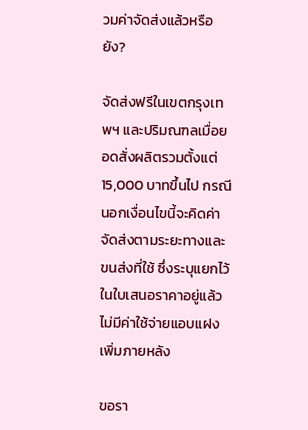วมค่าจัดส่งแล้วหรือยัง?

จัดส่งฟรีในเขตกรุงเทพฯ และปริมณฑลเมื่อยอดสั่งผลิตรวมตั้งแต่ 15,000 บาทขึ้นไป กรณีนอกเงื่อนไขนี้จะคิดค่าจัดส่งตามระยะทางและขนส่งที่ใช้ ซึ่งระบุแยกไว้ในใบเสนอราคาอยู่แล้ว ไม่มีค่าใช้จ่ายแอบแฝงเพิ่มภายหลัง

ขอรา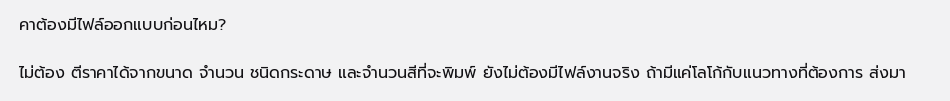คาต้องมีไฟล์ออกแบบก่อนไหม?

ไม่ต้อง ตีราคาได้จากขนาด จำนวน ชนิดกระดาษ และจำนวนสีที่จะพิมพ์ ยังไม่ต้องมีไฟล์งานจริง ถ้ามีแค่โลโก้กับแนวทางที่ต้องการ ส่งมา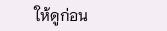ให้ดูก่อน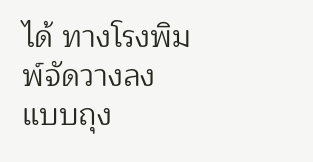ได้ ทางโรงพิมพ์จัดวางลงแบบถุง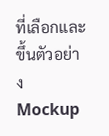ที่เลือกและขึ้นตัวอย่าง Mockup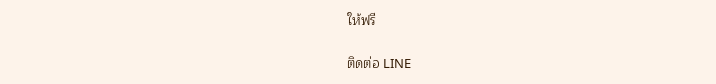ให้ฟรี

ติดต่อ LINE